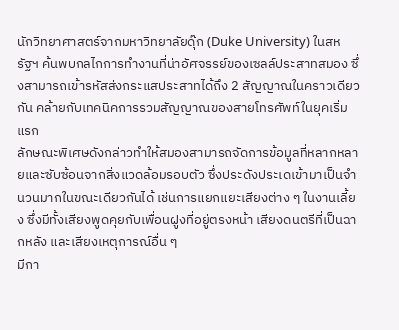นักวิทยาศาสตร์จากมหาวิทยาลัยดุ๊ก (Duke University) ในสหรัฐฯ ค้นพบกลไกการทำงานที่น่าอัศจรรย์ของเซลล์ประสาทสมอง ซึ่งสามารถเข้ารหัสส่งกระแสประสาทได้ถึง 2 สัญญาณในคราวเดียวกัน คล้ายกับเทคนิคการรวมสัญญาณของสายโทรศัพท์ในยุคเริ่มแรก
ลักษณะพิเศษดังกล่าวทำให้สมองสามารถจัดการข้อมูลที่หลากหลายและซับซ้อนจากสิ่งแวดล้อมรอบตัว ซึ่งประดังประเดเข้ามาเป็นจำนวนมากในขณะเดียวกันได้ เช่นการแยกแยะเสียงต่าง ๆ ในงานเลี้ยง ซึ่งมีทั้งเสียงพูดคุยกับเพื่อนฝูงที่อยู่ตรงหน้า เสียงดนตรีที่เป็นฉากหลัง และเสียงเหตุการณ์อื่น ๆ
มีกา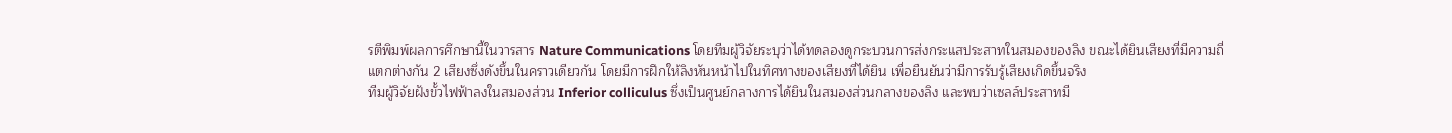รตีพิมพ์ผลการศึกษานี้ในวารสาร Nature Communications โดยทีมผู้วิจัยระบุว่าได้ทดลองดูกระบวนการส่งกระแสประสาทในสมองของลิง ขณะได้ยินเสียงที่มีความถี่แตกต่างกัน 2 เสียงซึ่งดังขึ้นในคราวเดียวกัน โดยมีการฝึกให้ลิงหันหน้าไปในทิศทางของเสียงที่ได้ยิน เพื่อยืนยันว่ามีการรับรู้เสียงเกิดขึ้นจริง
ทีมผู้วิจัยฝังขั้วไฟฟ้าลงในสมองส่วน Inferior colliculus ซึ่งเป็นศูนย์กลางการได้ยินในสมองส่วนกลางของลิง และพบว่าเซลล์ประสาทมี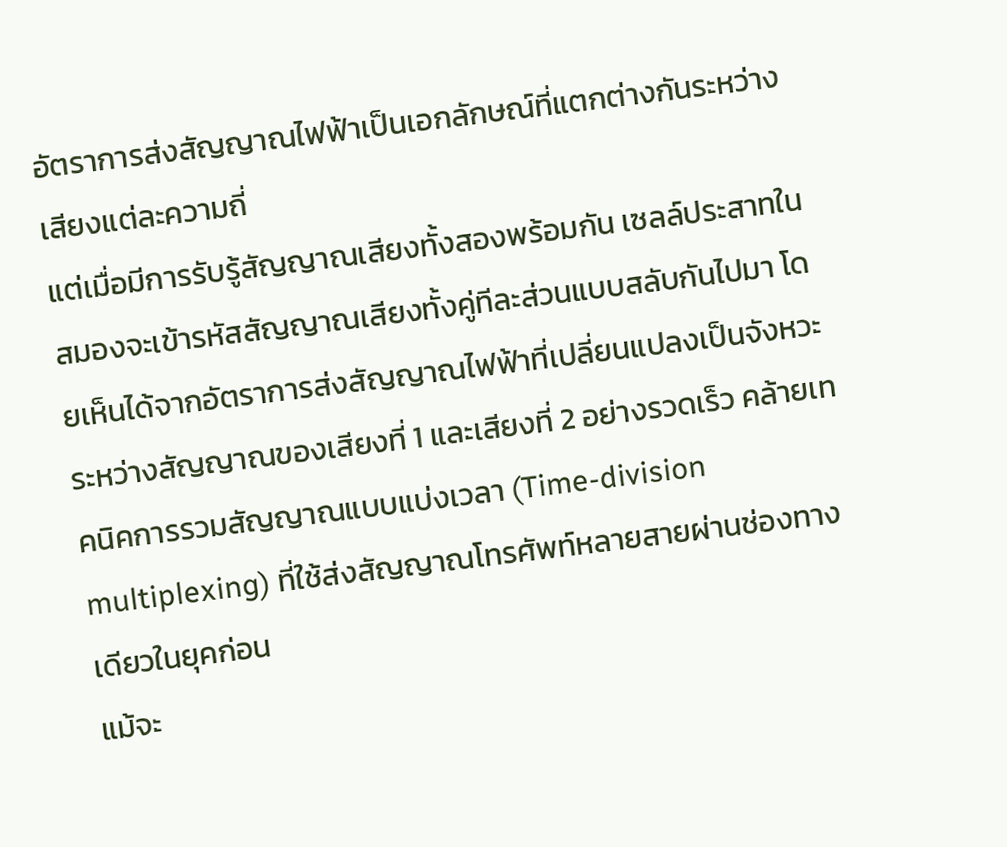อัตราการส่งสัญญาณไฟฟ้าเป็นเอกลักษณ์ที่แตกต่างกันระหว่างเสียงแต่ละความถี่
แต่เมื่อมีการรับรู้สัญญาณเสียงทั้งสองพร้อมกัน เซลล์ประสาทในสมองจะเข้ารหัสสัญญาณเสียงทั้งคู่ทีละส่วนแบบสลับกันไปมา โดยเห็นได้จากอัตราการส่งสัญญาณไฟฟ้าที่เปลี่ยนแปลงเป็นจังหวะ ระหว่างสัญญาณของเสียงที่ 1 และเสียงที่ 2 อย่างรวดเร็ว คล้ายเทคนิคการรวมสัญญาณแบบแบ่งเวลา (Time-division multiplexing) ที่ใช้ส่งสัญญาณโทรศัพท์หลายสายผ่านช่องทางเดียวในยุคก่อน
แม้จะ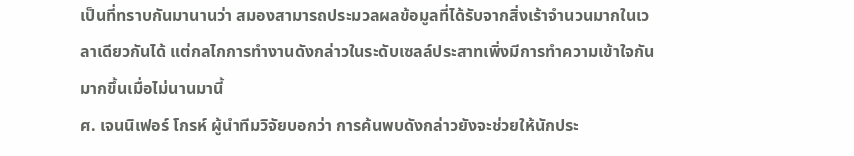เป็นที่ทราบกันมานานว่า สมองสามารถประมวลผลข้อมูลที่ได้รับจากสิ่งเร้าจำนวนมากในเวลาเดียวกันได้ แต่กลไกการทำงานดังกล่าวในระดับเซลล์ประสาทเพิ่งมีการทำความเข้าใจกันมากขึ้นเมื่อไม่นานมานี้
ศ. เจนนิเฟอร์ โกรห์ ผู้นำทีมวิจัยบอกว่า การค้นพบดังกล่าวยังจะช่วยให้นักประ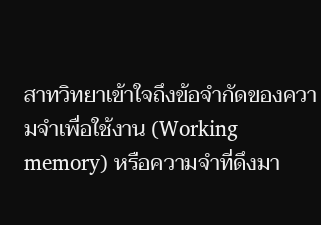สาทวิทยาเข้าใจถึงข้อจำกัดของความจำเพื่อใช้งาน (Working memory) หรือความจำที่ดึงมา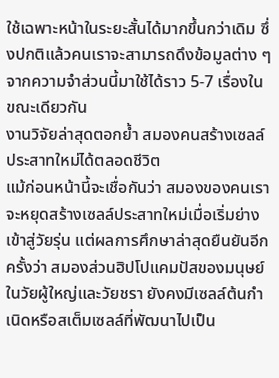ใช้เฉพาะหน้าในระยะสั้นได้มากขึ้นกว่าเดิม ซึ่งปกติแล้วคนเราจะสามารถดึงข้อมูลต่าง ๆ จากความจำส่วนนี้มาใช้ได้ราว 5-7 เรื่องในขณะเดียวกัน
งานวิจัยล่าสุดตอกย้ำ สมองคนสร้างเซลล์ประสาทใหม่ได้ตลอดชีวิต
แม้ก่อนหน้านี้จะเชื่อกันว่า สมองของคนเราจะหยุดสร้างเซลล์ประสาทใหม่เมื่อเริ่มย่างเข้าสู่วัยรุ่น แต่ผลการศึกษาล่าสุดยืนยันอีกครั้งว่า สมองส่วนฮิปโปแคมปัสของมนุษย์ในวัยผู้ใหญ่และวัยชรา ยังคงมีเซลล์ต้นกำเนิดหรือสเต็มเซลล์ที่พัฒนาไปเป็น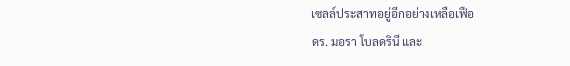เซลล์ประสาทอยู่อีกอย่างเหลือเฟือ
ดร. มอรา โบลดรินี และ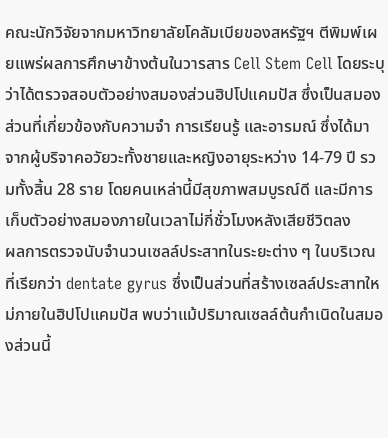คณะนักวิจัยจากมหาวิทยาลัยโคลัมเบียของสหรัฐฯ ตีพิมพ์เผยแพร่ผลการศึกษาข้างต้นในวารสาร Cell Stem Cell โดยระบุว่าได้ตรวจสอบตัวอย่างสมองส่วนฮิปโปแคมปัส ซึ่งเป็นสมองส่วนที่เกี่ยวข้องกับความจำ การเรียนรู้ และอารมณ์ ซึ่งได้มาจากผู้บริจาคอวัยวะทั้งชายและหญิงอายุระหว่าง 14-79 ปี รวมทั้งสิ้น 28 ราย โดยคนเหล่านี้มีสุขภาพสมบูรณ์ดี และมีการเก็บตัวอย่างสมองภายในเวลาไม่กี่ชั่วโมงหลังเสียชีวิตลง
ผลการตรวจนับจำนวนเซลล์ประสาทในระยะต่าง ๆ ในบริเวณที่เรียกว่า dentate gyrus ซึ่งเป็นส่วนที่สร้างเซลล์ประสาทใหม่ภายในฮิปโปแคมปัส พบว่าแม้ปริมาณเซลล์ต้นกำเนิดในสมองส่วนนี้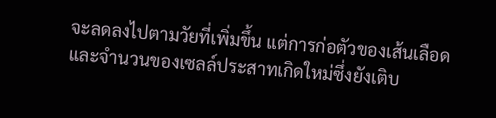จะลดลงไปตามวัยที่เพิ่มขึ้น แต่การก่อตัวของเส้นเลือดและจำนวนของเซลล์ประสาทเกิดใหม่ซึ่งยังเติบ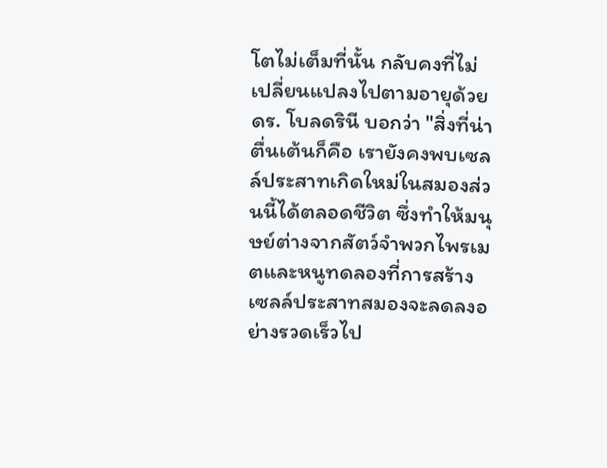โตไม่เต็มที่นั้น กลับคงที่ไม่เปลี่ยนแปลงไปตามอายุด้วย
ดร. โบลดรินี บอกว่า "สิ่งที่น่าตื่นเต้นก็คือ เรายังคงพบเซลล์ประสาทเกิดใหม่ในสมองส่วนนี้ได้ตลอดชีวิต ซึ่งทำให้มนุษย์ต่างจากสัตว์จำพวกไพรเมตและหนูทดลองที่การสร้างเซลล์ประสาทสมองจะลดลงอย่างรวดเร็วไป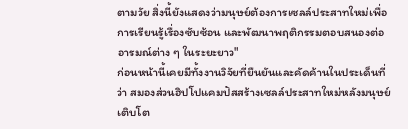ตามวัย สิ่งนี้ยังแสดงว่ามนุษย์ต้องการเซลล์ประสาทใหม่เพื่อการเรียนรู้เรื่องซับซ้อน และพัฒนาพฤติกรรมตอบสนองต่ออารมณ์ต่าง ๆ ในระยะยาว"
ก่อนหน้านี้เคยมีทั้งงานวิจัยที่ยืนยันและคัดค้านในประเด็นที่ว่า สมองส่วนฮิปโปแคมปัสสร้างเซลล์ประสาทใหม่หลังมนุษย์เติบโต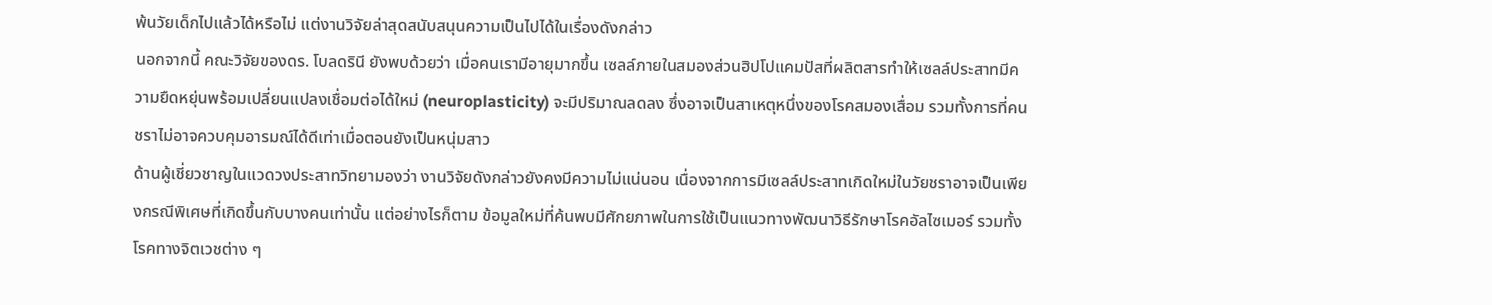พ้นวัยเด็กไปแล้วได้หรือไม่ แต่งานวิจัยล่าสุดสนับสนุนความเป็นไปได้ในเรื่องดังกล่าว
นอกจากนี้ คณะวิจัยของดร. โบลดรินี ยังพบด้วยว่า เมื่อคนเรามีอายุมากขึ้น เซลล์ภายในสมองส่วนฮิปโปแคมปัสที่ผลิตสารทำให้เซลล์ประสาทมีความยืดหยุ่นพร้อมเปลี่ยนแปลงเชื่อมต่อได้ใหม่ (neuroplasticity) จะมีปริมาณลดลง ซึ่งอาจเป็นสาเหตุหนึ่งของโรคสมองเสื่อม รวมทั้งการที่คนชราไม่อาจควบคุมอารมณ์ได้ดีเท่าเมื่อตอนยังเป็นหนุ่มสาว
ด้านผู้เชี่ยวชาญในแวดวงประสาทวิทยามองว่า งานวิจัยดังกล่าวยังคงมีความไม่แน่นอน เนื่องจากการมีเซลล์ประสาทเกิดใหม่ในวัยชราอาจเป็นเพียงกรณีพิเศษที่เกิดขึ้นกับบางคนเท่านั้น แต่อย่างไรก็ตาม ข้อมูลใหม่ที่ค้นพบมีศักยภาพในการใช้เป็นแนวทางพัฒนาวิธีรักษาโรคอัลไซเมอร์ รวมทั้งโรคทางจิตเวชต่าง ๆ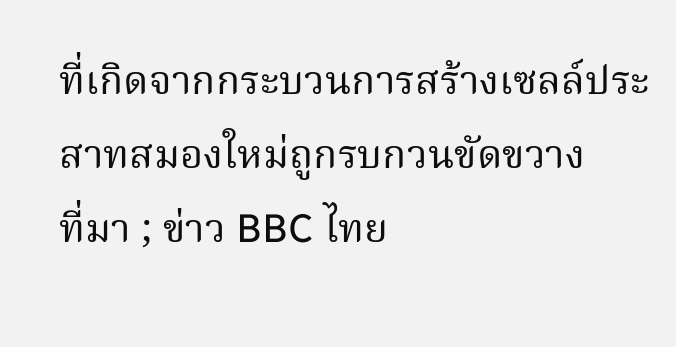ที่เกิดจากกระบวนการสร้างเซลล์ประสาทสมองใหม่ถูกรบกวนขัดขวาง
ที่มา ; ข่าว BBC ไทย